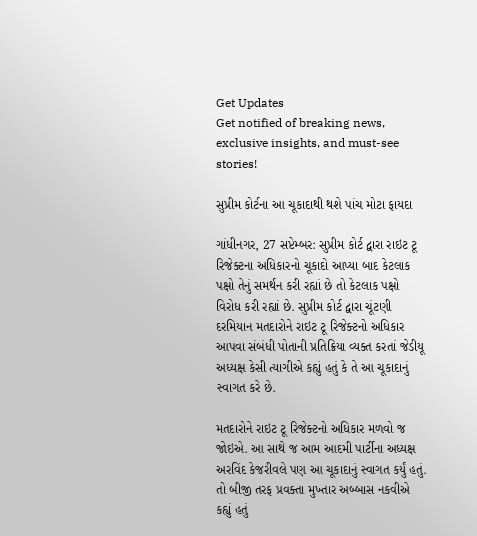Get Updates
Get notified of breaking news, exclusive insights, and must-see stories!

સુપ્રીમ કોર્ટના આ ચૂકાદાથી થશે પાંચ મોટા ફાયદા

ગાંધીનગર, 27 સપ્ટેમ્બર: સુપ્રીમ કોર્ટ દ્વારા રાઇટ ટૂ રિજેક્ટના અધિકારનો ચૂકાદો આપ્યા બાદ કેટલાક પક્ષો તેનું સમર્થન કરી રહ્યાં છે તો કેટલાક પક્ષો વિરોધ કરી રહ્યાં છે. સુપ્રીમ કોર્ટ દ્વારા ચૂંટણી દરમિયાન મતદારોને રાઇટ ટૂ રિજેક્ટનો અધિકાર આપવા સંબંધી પોતાની પ્રતિક્રિયા વ્યક્ત કરતાં જેડીયૂ અધ્યક્ષ કેસી ત્યાગીએ કહ્યું હતું કે તે આ ચૂકાદાનું સ્વાગત કરે છે.

મતદારોને રાઇટ ટૂ રિજેક્ટનો અધિકાર મળવો જ જોઇએ. આ સાથે જ આમ આદમી પાર્ટીના અધ્યક્ષ અરવિંદ કેજરીવલે પણ આ ચૂકાદાનું સ્વાગત કર્યું હતું. તો બીજી તરફ પ્રવક્તા મુખ્તાર અબ્બાસ નકવીએ કહ્યું હતું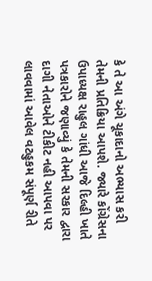કે તે આ અંગે ચૂકાદાનો અભ્યાસ કરી તેમની પ્રતિક્રિયા આપશે. જ્યારે કોંગ્રેસના ઉપાધ્યક્ષ રાહુલ ગાંધી આજે દિલ્હી ખાતે પત્રકારોને જણાવ્યું કે તેમની સરકાર દ્વારા દાગી નેતાઓને ટીકીટ નહી આપવા પર લાવવામાં આવેલ વટહુકમ સંપૂર્ણ રીતે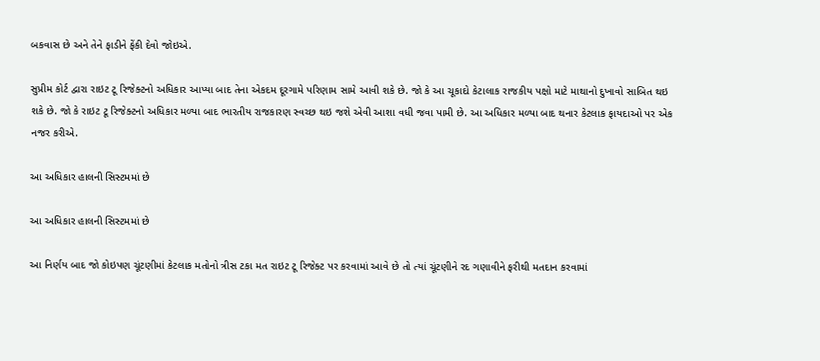બકવાસ છે અને તેને ફાડીને ફેંકી દેવો જોઇએ.

સુપ્રીમ કોર્ટ દ્વારા રાઇટ ટૂ રિજેક્ટનો અધિકાર આપ્યા બાદ તેના એકદમ દૂરગામે પરિણામ સામે આવી શકે છે. જો કે આ ચૂકાદો કેટાલાક રાજકીય પક્ષો માટે માથાનો દુખાવો સાબિત થઇ શકે છે. જો કે રાઇટ ટૂ રિજેક્ટનો અધિકાર મળ્યા બાદ ભારતીય રાજકારણ સ્વચ્છ થઇ જશે એવી આશા વધી જવા પામી છે. આ અધિકાર મળ્યા બાદ થનાર કેટલાક ફાયદાઓ પર એક નજર કરીએ.

આ અધિકાર હાલની સિસ્ટમમાં છે

આ અધિકાર હાલની સિસ્ટમમાં છે

આ નિર્ણય બાદ જો કોઇપણ ચૂંટણીમાં કેટલાક મતોનો ત્રીસ ટકા મત રાઇટ ટૂ રિજેક્ટ પર કરવામાં આવે છે તો ત્યાં ચૂંટણીને રદ ગણાવીને ફરીથી મતદાન કરવામાં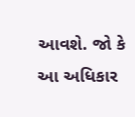આવશે. જો કે આ અધિકાર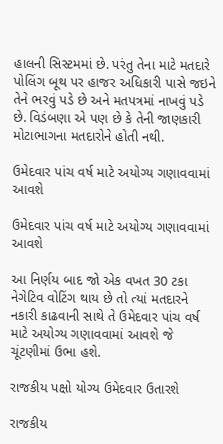હાલની સિસ્ટમમાં છે. પરંતુ તેના માટે મતદારે પોલિંગ બૂથ પર હાજર અધિકારી પાસે જઇને તેને ભરવું પડે છે અને મતપત્રમાં નાખવું પડે છે. વિડંબણા એ પણ છે કે તેની જાણકારી મોટાભાગના મતદારોને હોતી નથી.

ઉમેદવાર પાંચ વર્ષ માટે અયોગ્ય ગણાવવામાં આવશે

ઉમેદવાર પાંચ વર્ષ માટે અયોગ્ય ગણાવવામાં આવશે

આ નિર્ણય બાદ જો એક વખત 30 ટકા નેગેટિવ વોટિંગ થાય છે તો ત્યાં મતદારને નકારી કાઢવાની સાથે તે ઉમેદવાર પાંચ વર્ષ માટે અયોગ્ય ગણાવવામાં આવશે જે ચૂંટણીમાં ઉભા હશે.

રાજકીય પક્ષો યોગ્ય ઉમેદવાર ઉતારશે

રાજકીય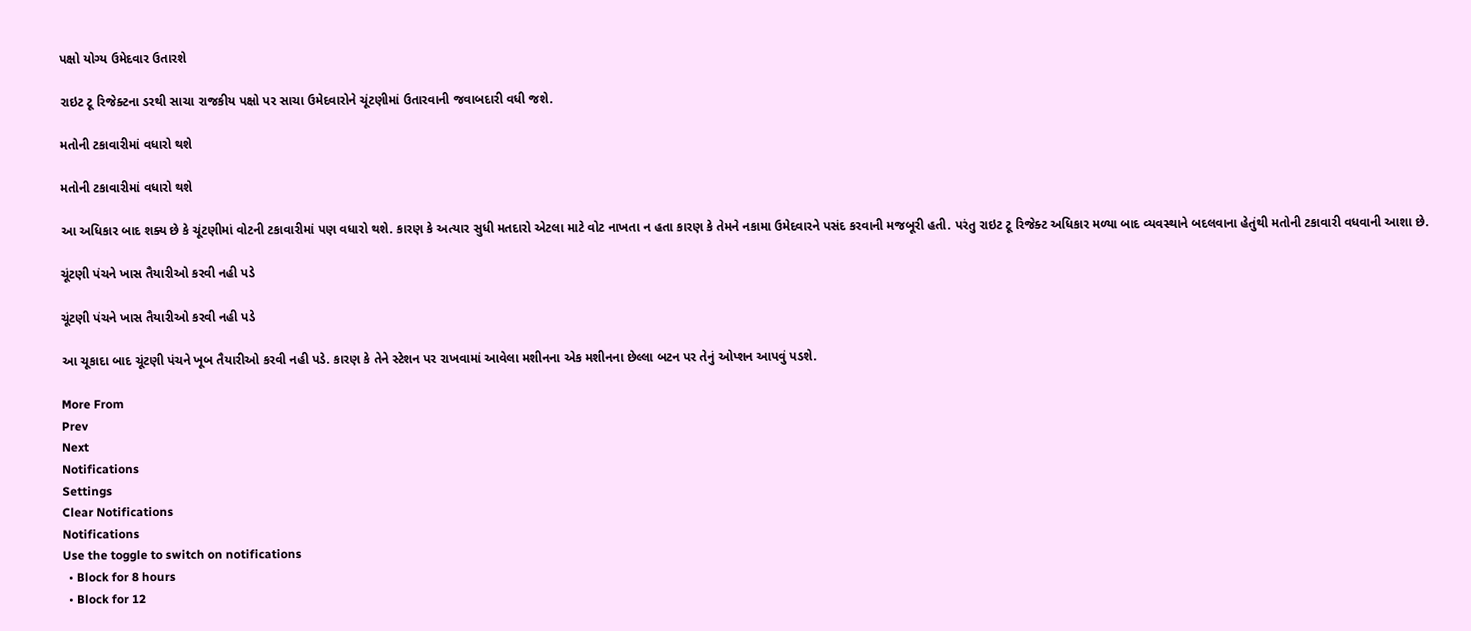પક્ષો યોગ્ય ઉમેદવાર ઉતારશે

રાઇટ ટૂ રિજેક્ટના ડરથી સાચા રાજકીય પક્ષો પર સાચા ઉમેદવારોને ચૂંટણીમાં ઉતારવાની જવાબદારી વધી જશે.

મતોની ટકાવારીમાં વધારો થશે

મતોની ટકાવારીમાં વધારો થશે

આ અધિકાર બાદ શક્ય છે કે ચૂંટણીમાં વોટની ટકાવારીમાં પણ વધારો થશે. કારણ કે અત્યાર સુધી મતદારો એટલા માટે વોટ નાખતા ન હતા કારણ કે તેમને નકામા ઉમેદવારને પસંદ કરવાની મજબૂરી હતી. પરંતુ રાઇટ ટૂ રિજેક્ટ અધિકાર મળ્યા બાદ વ્યવસ્થાને બદલવાના હેતુંથી મતોની ટકાવારી વધવાની આશા છે.

ચૂંટણી પંચને ખાસ તૈયારીઓ કરવી નહી પડે

ચૂંટણી પંચને ખાસ તૈયારીઓ કરવી નહી પડે

આ ચૂકાદા બાદ ચૂંટણી પંચને ખૂબ તૈયારીઓ કરવી નહી પડે. કારણ કે તેને સ્ટેશન પર રાખવામાં આવેલા મશીનના એક મશીનના છેલ્લા બટન પર તેનું ઓપ્શન આપવું પડશે.

More From
Prev
Next
Notifications
Settings
Clear Notifications
Notifications
Use the toggle to switch on notifications
  • Block for 8 hours
  • Block for 12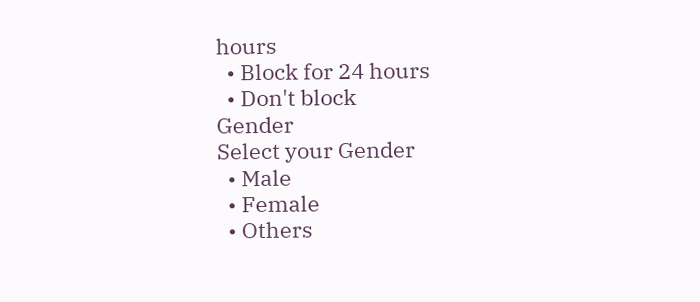hours
  • Block for 24 hours
  • Don't block
Gender
Select your Gender
  • Male
  • Female
  • Others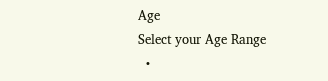Age
Select your Age Range
  •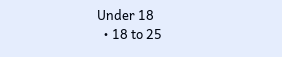Under 18
  • 18 to 25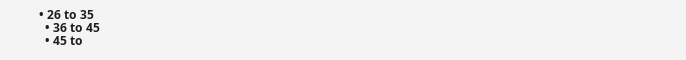• 26 to 35
  • 36 to 45
  • 45 to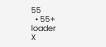55
  • 55+
loader
X